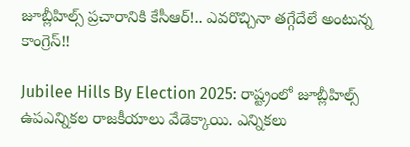జూబ్లీహిల్స్ ప్రచారానికి కేసీఆర్!.. ఎవరొచ్చినా తగ్గేదేలే అంటున్న కాంగ్రెస్!!

Jubilee Hills By Election 2025: రాష్ట్రంలో జూబ్లీహిల్స్ ఉపఎన్నికల రాజకీయాలు వేడెక్కాయి. ఎన్నికలు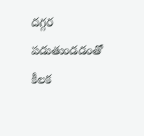దగ్గర పడుతుండడంతో కీలక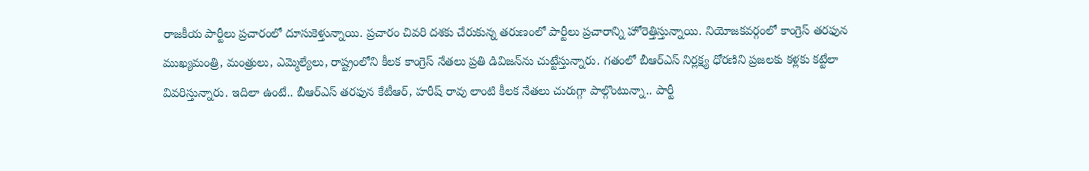రాజకీయ పార్టీలు ప్రచారంలో దూసుకెళ్తున్నాయి. ప్రచారం చివరి దశకు చేరుకున్న తరుణంలో పార్టీలు ప్రచారాన్ని హోరెత్తిస్తున్నాయి. నియోజకవర్గంలో కాంగ్రెస్ తరఫున ముఖ్యమంత్రి, మంత్రులు, ఎమ్మెల్యేలు, రాష్ట్రంలోని కీలక కాంగ్రెస్ నేతలు ప్రతి డివిజన్‌ను చుట్టేస్తున్నారు. గతంలో బీఆర్ఎస్ నిర్లక్ష్య ధోరణిని ప్రజలకు కళ్లకు కట్టేలా వివరిస్తున్నారు. ఇదిలా ఉంటే.. బీఆర్ఎస్ తరఫున కేటీఆర్, హరీష్ రావు లాంటి కీలక నేతలు చురుగ్గా పాల్గొంటున్నా.. పార్టీ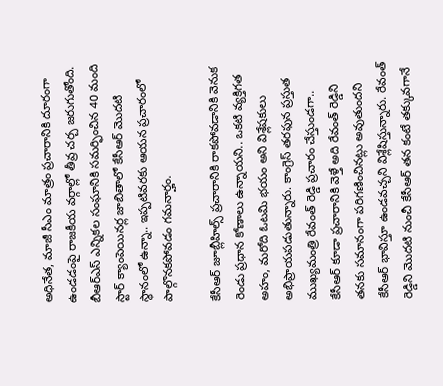అధినేత, మాజీ సీఎం మాత్రం ప్రచారానికి దూరంగా ఉండడంపై రాజకీయ వర్గాల్లో తీవ్ర చర్చ జరుగుతోంది. బీఆర్ఎస్ ఎన్నికల సంఘానికి సమర్ఫించిన 40 మంది స్టార్ క్యాంపెయినర్ల జాబితాలో కేసీఆర్ మొదటి స్థానంలో ఉన్నా.. ఇప్పటివరకు ఆయన ప్రచారంలో పాల్గొనకపోవడం గమనార్హం.

కేసీఆర్ జూబ్లీహిల్స్ ప్రచారానికి రాకపోవడానికి వెనుక రెండు ప్రధాన కోణాలు ఉన్నాయని.. ఒకటి వ్యక్తిగత అహం, మరోది ఓటమి భయం అని విశ్లేషకులు అభిప్రాయపడుతున్నారు. కాంగ్రెస్ తరఫున ప్రస్తుత ముఖ్యమంత్రి రేవంత్ రెడ్డి ప్రచారం చేస్తుండగా.. కేసీఆర్ కూడా ప్రచారానికి వెళ్తే అది రేవంత్ రెడ్డిని తనకు సమానంగా పరిగణించినట్లు అవుతుందని కేసీఆర్ భావిస్తూ ఉండవచ్చని విశ్లేషిస్తున్నారు. రేవంత్ రెడ్డిని మొదటి నుంచీ కేసీఆర్ తన కంటే తక్కువగానే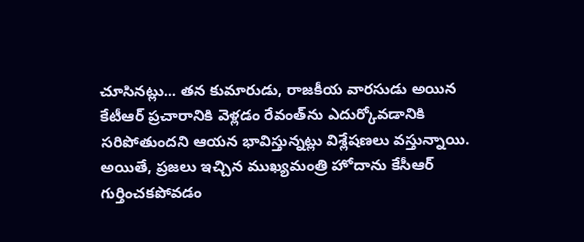చూసినట్లు... తన కుమారుడు, రాజకీయ వారసుడు అయిన కేటీఆర్ ప్రచారానికి వెళ్లడం రేవంత్‌ను ఎదుర్కోవడానికి సరిపోతుందని ఆయన భావిస్తున్నట్లు విశ్లేషణలు వస్తున్నాయి. అయితే, ప్రజలు ఇచ్చిన ముఖ్యమంత్రి హోదాను కేసీఆర్ గుర్తించకపోవడం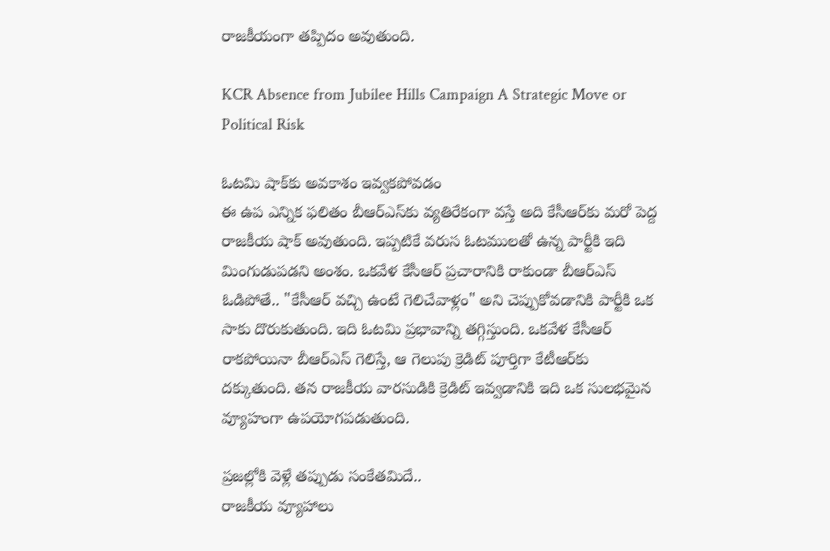రాజకీయంగా తప్పిదం అవుతుంది.

KCR Absence from Jubilee Hills Campaign A Strategic Move or Political Risk

ఓటమి షాక్‌కు అవకాశం ఇవ్వకపోవడం
ఈ ఉప ఎన్నిక ఫలితం బీఆర్‌ఎస్‌కు వ్యతిరేకంగా వస్తే అది కేసీఆర్‌కు మరో పెద్ద రాజకీయ షాక్ అవుతుంది. ఇప్పటికే వరుస ఓటములతో ఉన్న పార్టీకి ఇది మింగుడుపడని అంశం. ఒకవేళ కేసీఆర్ ప్రచారానికి రాకుండా బీఆర్‌ఎస్ ఓడిపోతే.. "కేసీఆర్ వచ్చి ఉంటే గెలిచేవాళ్లం" అని చెప్పుకోవడానికి పార్టీకి ఒక సాకు దొరుకుతుంది. ఇది ఓటమి ప్రభావాన్ని తగ్గిస్తుంది. ఒకవేళ కేసీఆర్ రాకపోయినా బీఆర్‌ఎస్ గెలిస్తే, ఆ గెలుపు క్రెడిట్ పూర్తిగా కేటీఆర్‌కు దక్కుతుంది. తన రాజకీయ వారసుడికి క్రెడిట్ ఇవ్వడానికి ఇది ఒక సులభమైన వ్యూహంగా ఉపయోగపడుతుంది.

ప్రజల్లోకి వెళ్లే తప్పుడు సంకేతమిదే..
రాజకీయ వ్యూహాలు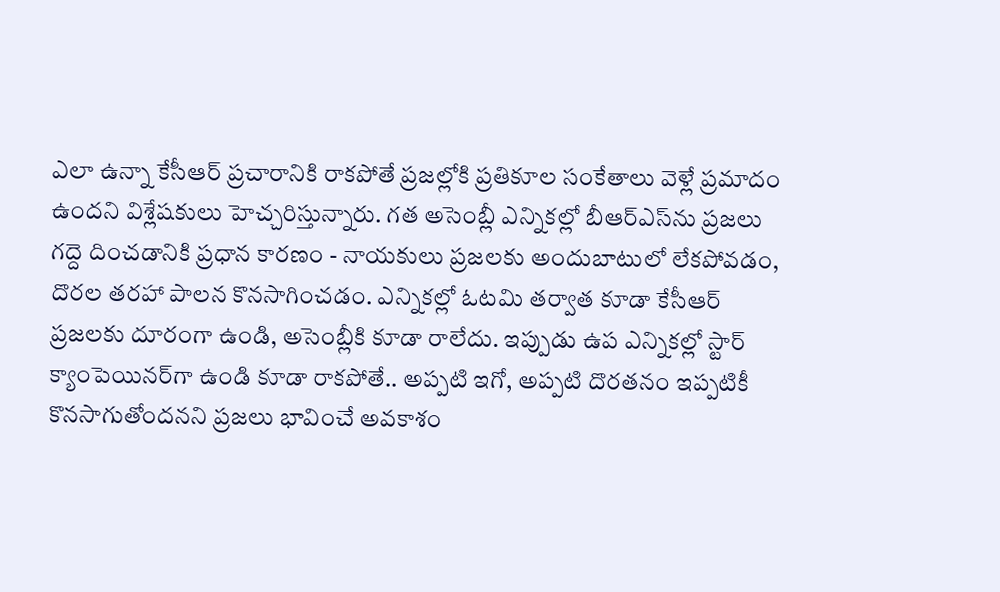ఎలా ఉన్నా కేసీఆర్ ప్రచారానికి రాకపోతే ప్రజల్లోకి ప్రతికూల సంకేతాలు వెళ్లే ప్రమాదం ఉందని విశ్లేషకులు హెచ్చరిస్తున్నారు. గత అసెంబ్లీ ఎన్నికల్లో బీఆర్‌ఎస్‌ను ప్రజలు గద్దె దించడానికి ప్రధాన కారణం - నాయకులు ప్రజలకు అందుబాటులో లేకపోవడం, దొరల తరహా పాలన కొనసాగించడం. ఎన్నికల్లో ఓటమి తర్వాత కూడా కేసీఆర్ ప్రజలకు దూరంగా ఉండి, అసెంబ్లీకి కూడా రాలేదు. ఇప్పుడు ఉప ఎన్నికల్లో స్టార్ క్యాంపెయినర్‌గా ఉండి కూడా రాకపోతే.. అప్పటి ఇగో, అప్పటి దొరతనం ఇప్పటికీ కొనసాగుతోందనని ప్రజలు భావించే అవకాశం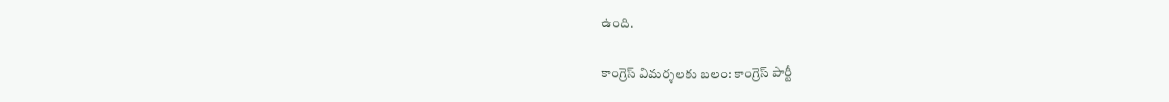ఉంది.

కాంగ్రెస్ విమర్శలకు బలం: కాంగ్రెస్ పార్టీ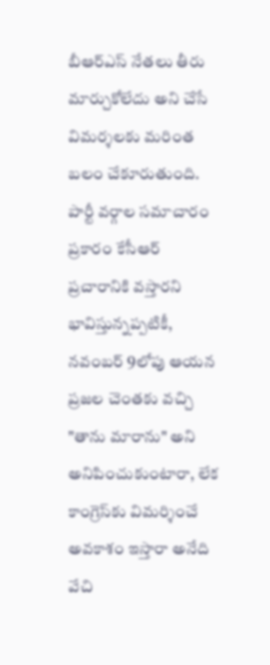బీఆర్‌ఎస్ నేతలు తీరు మార్చుకోలేదు అని చేసే విమర్శలకు మరింత బలం చేకూరుతుంది. పార్టీ వర్గాల సమాచారం ప్రకారం కేసీఆర్ ప్రచారానికి వస్తారని భావిస్తున్నప్పటికీ, నవంబర్ 9లోపు ఆయన ప్రజల చెంతకు వచ్చి "తాను మారాను" అని అనిపించుకుంటారా, లేక కాంగ్రెస్‌కు విమర్శించే అవకాశం ఇస్తారా అనేది వేచి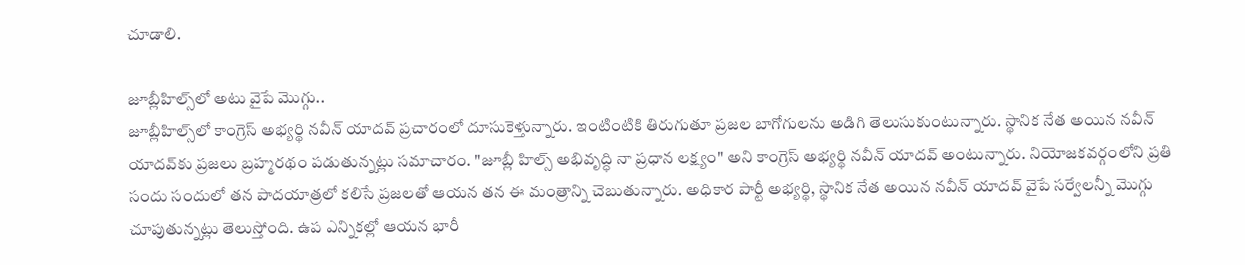చూడాలి.

జూబ్లీహిల్స్‌లో అటు వైపే మొగ్గు..
జూబ్లీహిల్స్‌లో కాంగ్రెస్ అభ్యర్థి నవీన్ యాదవ్ ప్రచారంలో దూసుకెళ్తున్నారు. ఇంటింటికి తిరుగుతూ ప్రజల బాగోగులను అడిగి తెలుసుకుంటున్నారు. స్థానిక నేత అయిన నవీన్ యాదవ్‌కు ప్రజలు బ్రహ్మరథం పడుతున్నట్లు సమాచారం. "జూబ్లీ హిల్స్ అభివృద్ధి నా ప్రధాన లక్ష్యం" అని కాంగ్రెస్ అభ్యర్థి నవీన్ యాదవ్ అంటున్నారు. నియోజకవర్గంలోని ప్రతి సందు సందులో తన పాదయాత్రలో కలిసే ప్రజలతో ఆయన తన ఈ మంత్రాన్ని చెబుతున్నారు. అధికార పార్టీ అభ్యర్థి, స్థానిక నేత అయిన నవీన్ యాదవ్ వైపే సర్వేలన్నీ మొగ్గు చూపుతున్నట్లు తెలుస్తోంది. ఉప ఎన్నికల్లో ఆయన భారీ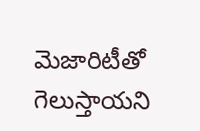మెజారిటీతో గెలుస్తాయని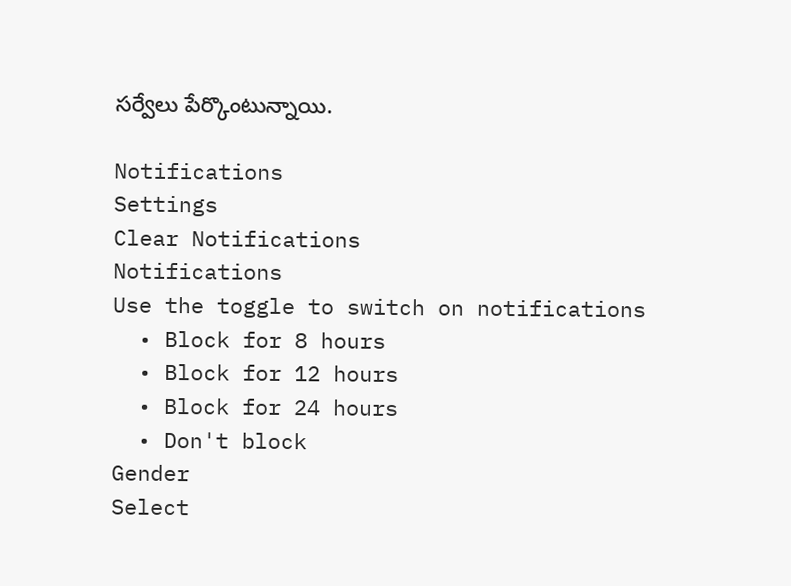సర్వేలు పేర్కొంటున్నాయి.

Notifications
Settings
Clear Notifications
Notifications
Use the toggle to switch on notifications
  • Block for 8 hours
  • Block for 12 hours
  • Block for 24 hours
  • Don't block
Gender
Select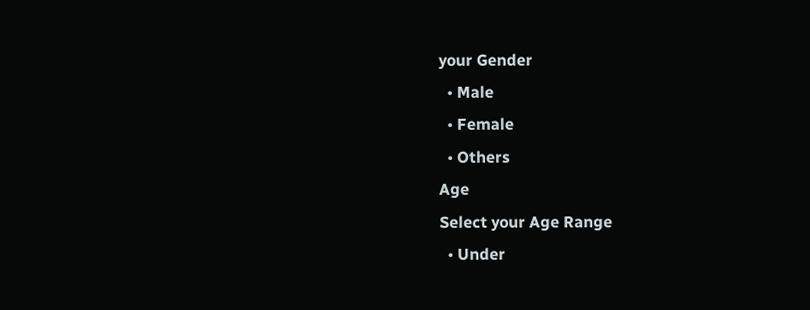your Gender
  • Male
  • Female
  • Others
Age
Select your Age Range
  • Under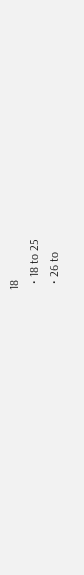18
  • 18 to 25
  • 26 to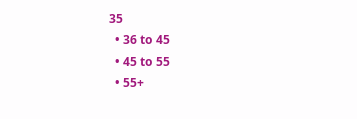35
  • 36 to 45
  • 45 to 55
  • 55+